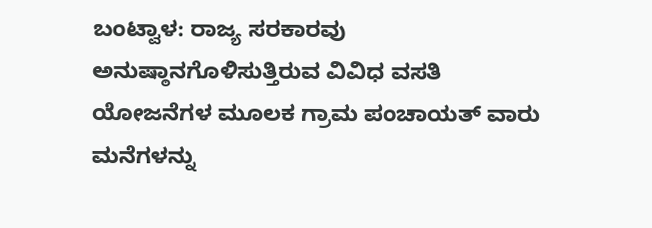ಬಂಟ್ವಾಳ: ರಾಜ್ಯ ಸರಕಾರವು ಅನುಷ್ಠಾನಗೊಳಿಸುತ್ತಿರುವ ವಿವಿಧ ವಸತಿ ಯೋಜನೆಗಳ ಮೂಲಕ ಗ್ರಾಮ ಪಂಚಾಯತ್ ವಾರು ಮನೆಗಳನ್ನು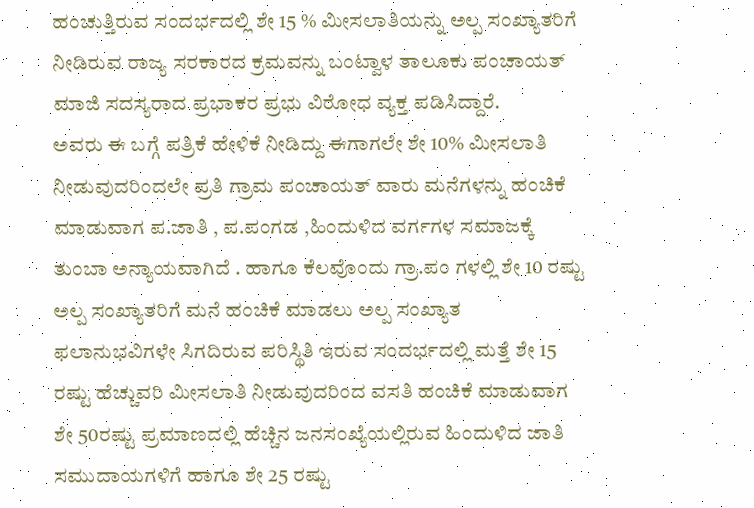ಹಂಚುತ್ತಿರುವ ಸಂದರ್ಭದಲ್ಲಿ ಶೇ 15 % ಮೀಸಲಾತಿಯನ್ನು ಅಲ್ಪ ಸಂಖ್ಯಾತರಿಗೆ ನೀಡಿರುವ ರಾಜ್ಯ ಸರಕಾರದ ಕ್ರಮವನ್ನು ಬಂಟ್ವಾಳ ತಾಲೂಕು ಪಂಚಾಯತ್ ಮಾಜಿ ಸದಸ್ಯರಾದ ಪ್ರಭಾಕರ ಪ್ರಭು ವಿರೋಧ ವ್ಯಕ್ತ ಪಡಿಸಿದ್ದಾರೆ.
ಅವರು ಈ ಬಗ್ಗೆ ಪತ್ರಿಕೆ ಹೇಳಿಕೆ ನೀಡಿದ್ದು ಈಗಾಗಲೇ ಶೇ 10% ಮೀಸಲಾತಿ ನೀಡುವುದರಿಂದಲೇ ಪ್ರತಿ ಗ್ರಾಮ ಪಂಚಾಯತ್ ವಾರು ಮನೆಗಳನ್ನು ಹಂಚಿಕೆ ಮಾಡುವಾಗ ಪ.ಜಾತಿ , ಪ.ಪಂಗಡ ,ಹಿಂದುಳಿದ ವರ್ಗಗಳ ಸಮಾಜಕ್ಕೆ ತುಂಬಾ ಅನ್ಯಾಯವಾಗಿದೆ . ಹಾಗೂ ಕೆಲವೊಂದು ಗ್ರಾ.ಪಂ ಗಳಲ್ಲಿ ಶೇ 10 ರಷ್ಟು ಅಲ್ಪ ಸಂಖ್ಯಾತರಿಗೆ ಮನೆ ಹಂಚಿಕೆ ಮಾಡಲು ಅಲ್ಪ ಸಂಖ್ಯಾತ ಫಲಾನುಭವಿಗಳೇ ಸಿಗದಿರುವ ಪರಿಸ್ಥಿತಿ ಇರುವ ಸಂದರ್ಭದಲ್ಲಿ ಮತ್ತೆ ಶೇ 15 ರಷ್ಟು ಹೆಚ್ಚುವರಿ ಮೀಸಲಾತಿ ನೀಡುವುದರಿಂದ ವಸತಿ ಹಂಚಿಕೆ ಮಾಡುವಾಗ ಶೇ 50ರಷ್ಟು ಪ್ರಮಾಣದಲ್ಲಿ ಹೆಚ್ಚಿನ ಜನಸಂಖ್ಯೆಯಲ್ಲಿರುವ ಹಿಂದುಳಿದ ಜಾತಿ ಸಮುದಾಯಗಳಿಗೆ ಹಾಗೂ ಶೇ 25 ರಷ್ಟು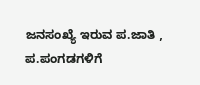ಜನಸಂಖ್ಯೆ ಇರುವ ಪ.ಜಾತಿ , ಪ.ಪಂಗಡಗಳಿಗೆ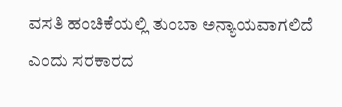ವಸತಿ ಹಂಚಿಕೆಯಲ್ಲಿ ತುಂಬಾ ಅನ್ಯಾಯವಾಗಲಿದೆ ಎಂದು ಸರಕಾರದ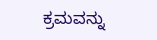ಕ್ರಮವನ್ನು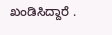ಖಂಡಿಸಿದ್ದಾರೆ .